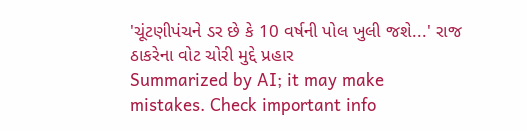'ચૂંટણીપંચને ડર છે કે 10 વર્ષની પોલ ખુલી જશે...' રાજ ઠાકરેના વોટ ચોરી મુદ્દે પ્રહાર
Summarized by AI; it may make mistakes. Check important info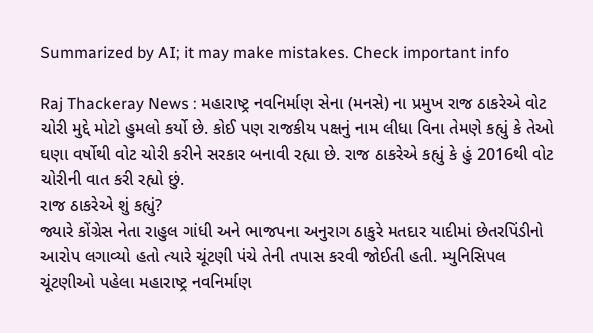Summarized by AI; it may make mistakes. Check important info

Raj Thackeray News : મહારાષ્ટ્ર નવનિર્માણ સેના (મનસે) ના પ્રમુખ રાજ ઠાકરેએ વોટ ચોરી મુદ્દે મોટો હુમલો કર્યો છે. કોઈ પણ રાજકીય પક્ષનું નામ લીધા વિના તેમણે કહ્યું કે તેઓ ઘણા વર્ષોથી વોટ ચોરી કરીને સરકાર બનાવી રહ્યા છે. રાજ ઠાકરેએ કહ્યું કે હું 2016થી વોટ ચોરીની વાત કરી રહ્યો છું.
રાજ ઠાકરેએ શું કહ્યું?
જ્યારે કોંગ્રેસ નેતા રાહુલ ગાંધી અને ભાજપના અનુરાગ ઠાકુરે મતદાર યાદીમાં છેતરપિંડીનો આરોપ લગાવ્યો હતો ત્યારે ચૂંટણી પંચે તેની તપાસ કરવી જોઈતી હતી. મ્યુનિસિપલ ચૂંટણીઓ પહેલા મહારાષ્ટ્ર નવનિર્માણ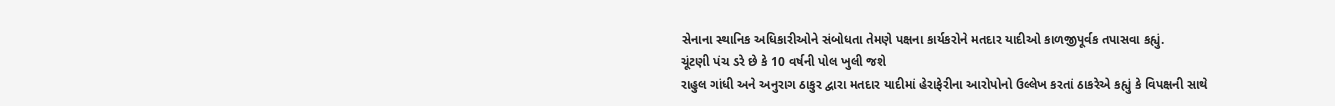સેનાના સ્થાનિક અધિકારીઓને સંબોધતા તેમણે પક્ષના કાર્યકરોને મતદાર યાદીઓ કાળજીપૂર્વક તપાસવા કહ્યું.
ચૂંટણી પંચ ડરે છે કે 10 વર્ષની પોલ ખુલી જશે
રાહુલ ગાંધી અને અનુરાગ ઠાકુર દ્વારા મતદાર યાદીમાં હેરાફેરીના આરોપોનો ઉલ્લેખ કરતાં ઠાકરેએ કહ્યું કે વિપક્ષની સાથે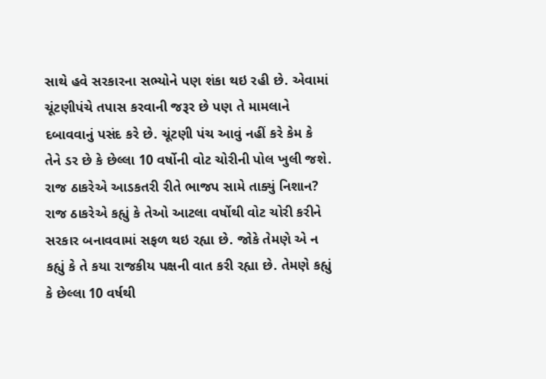સાથે હવે સરકારના સભ્યોને પણ શંકા થઇ રહી છે. એવામાં ચૂંટણીપંચે તપાસ કરવાની જરૂર છે પણ તે મામલાને દબાવવાનું પસંદ કરે છે. ચૂંટણી પંચ આવું નહીં કરે કેમ કે તેને ડર છે કે છેલ્લા 10 વર્ષોની વોટ ચોરીની પોલ ખુલી જશે.
રાજ ઠાકરેએ આડકતરી રીતે ભાજપ સામે તાક્યું નિશાન?
રાજ ઠાકરેએ કહ્યું કે તેઓ આટલા વર્ષોથી વોટ ચોરી કરીને સરકાર બનાવવામાં સફળ થઇ રહ્યા છે. જોકે તેમણે એ ન કહ્યું કે તે કયા રાજકીય પક્ષની વાત કરી રહ્યા છે. તેમણે કહ્યું કે છેલ્લા 10 વર્ષથી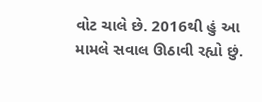વોટ ચાલે છે. 2016થી હું આ મામલે સવાલ ઊઠાવી રહ્યો છું.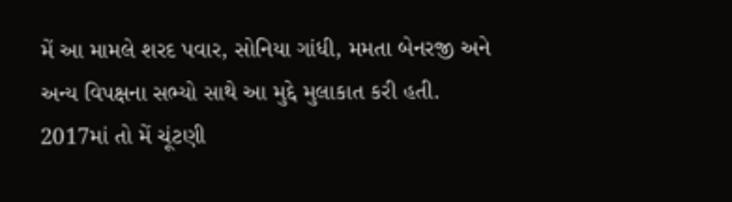મેં આ મામલે શરદ પવાર, સોનિયા ગાંધી, મમતા બેનરજી અને અન્ય વિપક્ષના સભ્યો સાથે આ મુદ્દે મુલાકાત કરી હતી. 2017માં તો મેં ચૂંટણી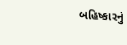બહિષ્કારનું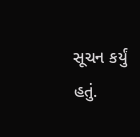સૂચન કર્યું હતું.